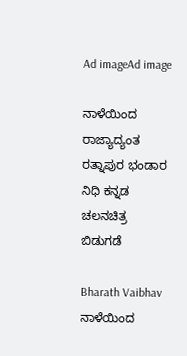Ad imageAd image

ನಾಳೆಯಿಂದ ರಾಜ್ಯಾದ್ಯಂತ ರತ್ನಾಪುರ ಭಂಡಾರ ನಿಧಿ ಕನ್ನಡ ಚಲನಚಿತ್ರ ಬಿಡುಗಡೆ

Bharath Vaibhav
ನಾಳೆಯಿಂದ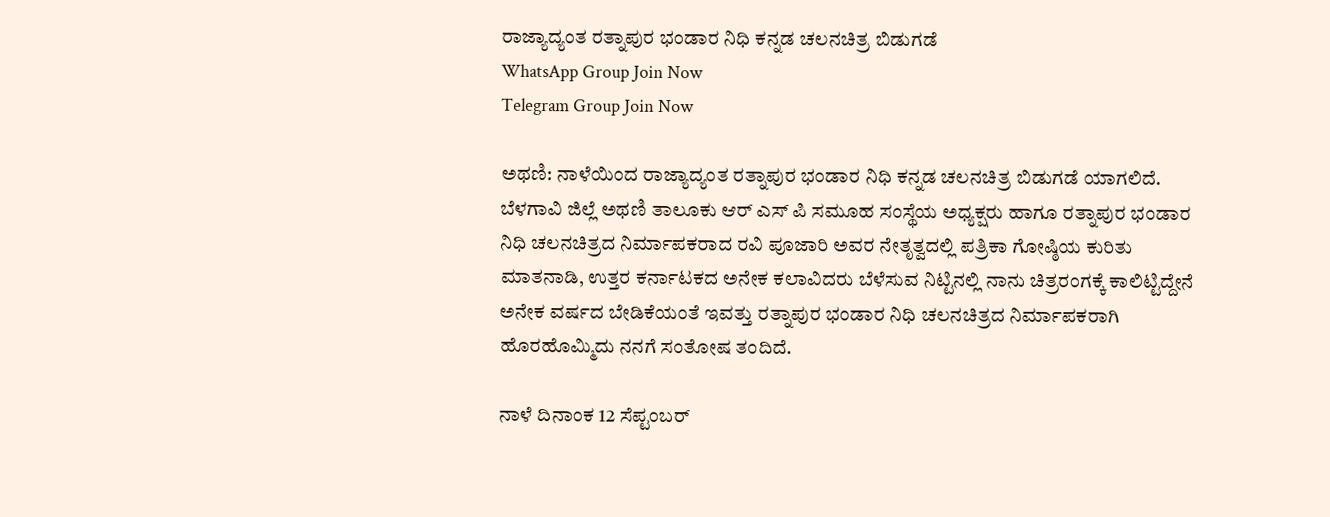ರಾಜ್ಯಾದ್ಯಂತ ರತ್ನಾಪುರ ಭಂಡಾರ ನಿಧಿ ಕನ್ನಡ ಚಲನಚಿತ್ರ ಬಿಡುಗಡೆ
WhatsApp Group Join Now
Telegram Group Join Now

ಅಥಣಿ: ನಾಳೆಯಿಂದ ರಾಜ್ಯಾದ್ಯಂತ ರತ್ನಾಪುರ ಭಂಡಾರ ನಿಧಿ ಕನ್ನಡ ಚಲನಚಿತ್ರ ಬಿಡುಗಡೆ ಯಾಗಲಿದೆ.
ಬೆಳಗಾವಿ ಜಿಲ್ಲೆ ಅಥಣಿ ತಾಲೂಕು ಆರ್ ಎಸ್ ಪಿ ಸಮೂಹ ಸಂಸ್ಥೆಯ ಅಧ್ಯಕ್ಷರು ಹಾಗೂ ರತ್ನಾಪುರ ಭಂಡಾರ ನಿಧಿ ಚಲನಚಿತ್ರದ ನಿರ್ಮಾಪಕರಾದ ರವಿ ಪೂಜಾರಿ ಅವರ ನೇತೃತ್ವದಲ್ಲಿ ಪತ್ರಿಕಾ ಗೋಷ್ಠಿಯ ಕುರಿತು ಮಾತನಾಡಿ, ಉತ್ತರ ಕರ್ನಾಟಕದ ಅನೇಕ ಕಲಾವಿದರು ಬೆಳೆಸುವ ನಿಟ್ಟಿನಲ್ಲಿ ನಾನು ಚಿತ್ರರಂಗಕ್ಕೆ ಕಾಲಿಟ್ಟಿದ್ದೇನೆ ಅನೇಕ ವರ್ಷದ ಬೇಡಿಕೆಯಂತೆ ಇವತ್ತು ರತ್ನಾಪುರ ಭಂಡಾರ ನಿಧಿ ಚಲನಚಿತ್ರದ ನಿರ್ಮಾಪಕರಾಗಿ ಹೊರಹೊಮ್ಮಿದು ನನಗೆ ಸಂತೋಷ ತಂದಿದೆ.

ನಾಳೆ ದಿನಾಂಕ 12 ಸೆಪ್ಟಂಬರ್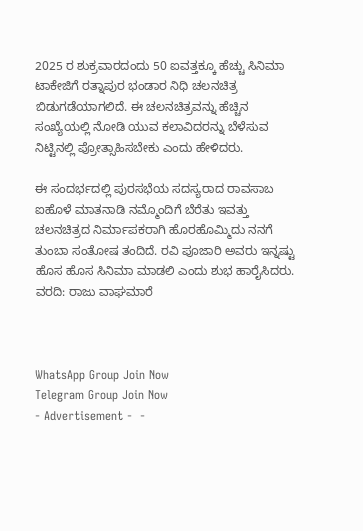2025 ರ ಶುಕ್ರವಾರದಂದು 50 ಐವತ್ತಕ್ಕೂ ಹೆಚ್ಚು ಸಿನಿಮಾ ಟಾಕೇಜಿಗೆ ರತ್ನಾಪುರ ಭಂಡಾರ ನಿಧಿ ಚಲನಚಿತ್ರ ಬಿಡುಗಡೆಯಾಗಲಿದೆ. ಈ ಚಲನಚಿತ್ರವನ್ನು ಹೆಚ್ಚಿನ ಸಂಖ್ಯೆಯಲ್ಲಿ ನೋಡಿ ಯುವ ಕಲಾವಿದರನ್ನು ಬೆಳೆಸುವ ನಿಟ್ಟಿನಲ್ಲಿ ಪ್ರೋತ್ಸಾಹಿಸಬೇಕು ಎಂದು ಹೇಳಿದರು.

ಈ ಸಂದರ್ಭದಲ್ಲಿ ಪುರಸಭೆಯ ಸದಸ್ಯರಾದ ರಾವಸಾಬ ಐಹೊಳೆ ಮಾತನಾಡಿ ನಮ್ಮೊಂದಿಗೆ ಬೆರೆತು ಇವತ್ತು ಚಲನಚಿತ್ರದ ನಿರ್ಮಾಪಕರಾಗಿ ಹೊರಹೊಮ್ಮಿದು ನನಗೆ ತುಂಬಾ ಸಂತೋಷ ತಂದಿದೆ. ರವಿ ಪೂಜಾರಿ ಅವರು ಇನ್ನಷ್ಟು ಹೊಸ ಹೊಸ ಸಿನಿಮಾ ಮಾಡಲಿ ಎಂದು ಶುಭ ಹಾರೈಸಿದರು.
ವರದಿ: ರಾಜು ವಾಘಮಾರೆ



WhatsApp Group Join Now
Telegram Group Join Now
- Advertisement -  -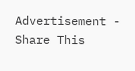Advertisement -
Share This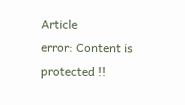Article
error: Content is protected !!